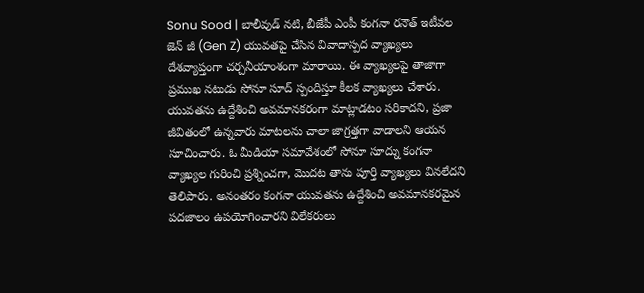Sonu Sood | బాలీవుడ్ నటి, బీజేపీ ఎంపీ కంగనా రనౌత్ ఇటీవల జెన్ జీ (Gen Z) యువతపై చేసిన వివాదాస్పద వ్యాఖ్యలు దేశవ్యాప్తంగా చర్చనీయాంశంగా మారాయి. ఈ వ్యాఖ్యలపై తాజాగా ప్రముఖ నటుడు సోనూ సూద్ స్పందిస్తూ కీలక వ్యాఖ్యలు చేశారు. యువతను ఉద్దేశించి అవమానకరంగా మాట్లాడటం సరికాదని, ప్రజా జీవితంలో ఉన్నవారు మాటలను చాలా జాగ్రత్తగా వాడాలని ఆయన సూచించారు. ఓ మీడియా సమావేశంలో సోనూ సూద్ను కంగనా వ్యాఖ్యల గురించి ప్రశ్నించగా, మొదట తాను పూర్తి వ్యాఖ్యలు వినలేదని తెలిపారు. అనంతరం కంగనా యువతను ఉద్దేశించి అవమానకరమైన పదజాలం ఉపయోగించారని విలేకరులు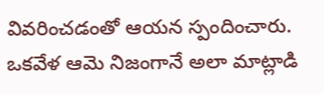వివరించడంతో ఆయన స్పందించారు.
ఒకవేళ ఆమె నిజంగానే అలా మాట్లాడి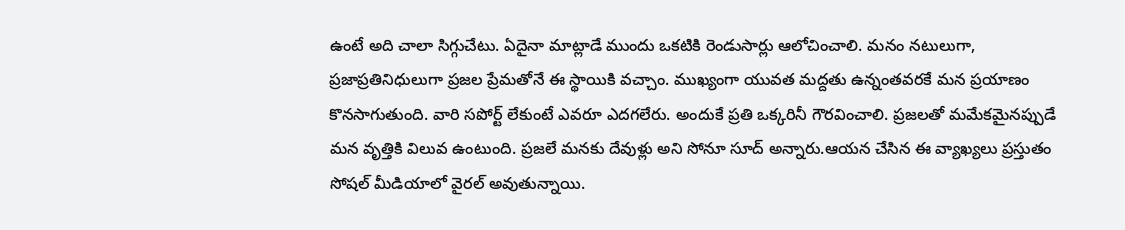ఉంటే అది చాలా సిగ్గుచేటు. ఏదైనా మాట్లాడే ముందు ఒకటికి రెండుసార్లు ఆలోచించాలి. మనం నటులుగా, ప్రజాప్రతినిధులుగా ప్రజల ప్రేమతోనే ఈ స్థాయికి వచ్చాం. ముఖ్యంగా యువత మద్దతు ఉన్నంతవరకే మన ప్రయాణం కొనసాగుతుంది. వారి సపోర్ట్ లేకుంటే ఎవరూ ఎదగలేరు. అందుకే ప్రతి ఒక్కరినీ గౌరవించాలి. ప్రజలతో మమేకమైనప్పుడే మన వృత్తికి విలువ ఉంటుంది. ప్రజలే మనకు దేవుళ్లు అని సోనూ సూద్ అన్నారు.ఆయన చేసిన ఈ వ్యాఖ్యలు ప్రస్తుతం సోషల్ మీడియాలో వైరల్ అవుతున్నాయి.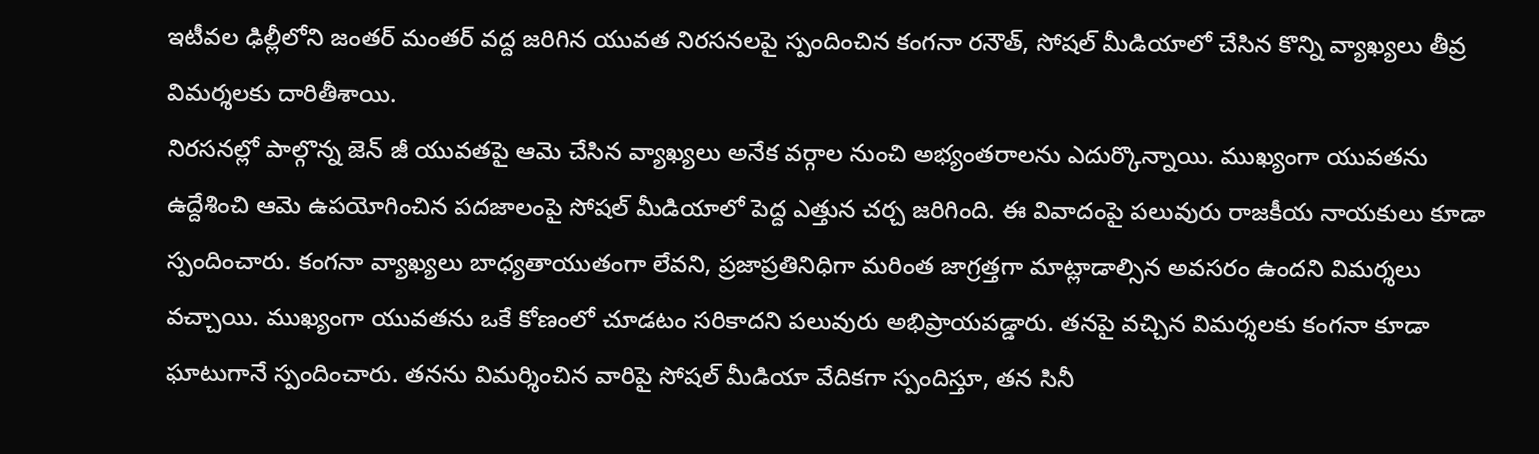ఇటీవల ఢిల్లీలోని జంతర్ మంతర్ వద్ద జరిగిన యువత నిరసనలపై స్పందించిన కంగనా రనౌత్, సోషల్ మీడియాలో చేసిన కొన్ని వ్యాఖ్యలు తీవ్ర విమర్శలకు దారితీశాయి.
నిరసనల్లో పాల్గొన్న జెన్ జీ యువతపై ఆమె చేసిన వ్యాఖ్యలు అనేక వర్గాల నుంచి అభ్యంతరాలను ఎదుర్కొన్నాయి. ముఖ్యంగా యువతను ఉద్దేశించి ఆమె ఉపయోగించిన పదజాలంపై సోషల్ మీడియాలో పెద్ద ఎత్తున చర్చ జరిగింది. ఈ వివాదంపై పలువురు రాజకీయ నాయకులు కూడా స్పందించారు. కంగనా వ్యాఖ్యలు బాధ్యతాయుతంగా లేవని, ప్రజాప్రతినిధిగా మరింత జాగ్రత్తగా మాట్లాడాల్సిన అవసరం ఉందని విమర్శలు వచ్చాయి. ముఖ్యంగా యువతను ఒకే కోణంలో చూడటం సరికాదని పలువురు అభిప్రాయపడ్డారు. తనపై వచ్చిన విమర్శలకు కంగనా కూడా ఘాటుగానే స్పందించారు. తనను విమర్శించిన వారిపై సోషల్ మీడియా వేదికగా స్పందిస్తూ, తన సినీ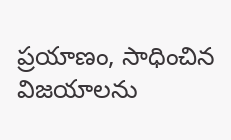ప్రయాణం, సాధించిన విజయాలను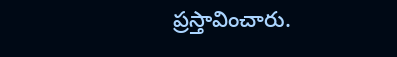ప్రస్తావించారు.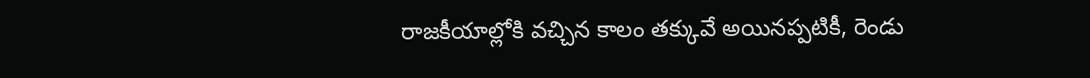రాజకీయాల్లోకి వచ్చిన కాలం తక్కువే అయినప్పటికీ, రెండు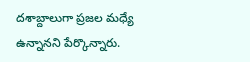దశాబ్దాలుగా ప్రజల మధ్యే ఉన్నానని పేర్కొన్నారు.